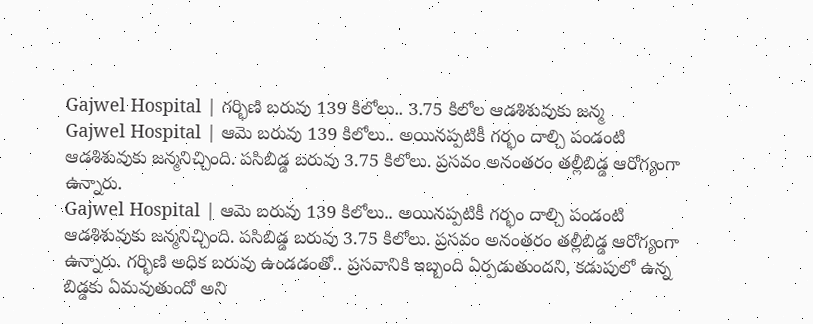Gajwel Hospital | గర్భిణి బరువు 139 కిలోలు.. 3.75 కిలోల ఆడశిశువుకు జన్మ
Gajwel Hospital | ఆమె బరువు 139 కిలోలు.. అయినప్పటికీ గర్భం దాల్చి పండంటి ఆడశిశువుకు జన్మనిచ్చింది. పసిబిడ్డ బరువు 3.75 కిలోలు. ప్రసవం అనంతరం తల్లీబిడ్డ ఆరోగ్యంగా ఉన్నారు.
Gajwel Hospital | ఆమె బరువు 139 కిలోలు.. అయినప్పటికీ గర్భం దాల్చి పండంటి ఆడశిశువుకు జన్మనిచ్చింది. పసిబిడ్డ బరువు 3.75 కిలోలు. ప్రసవం అనంతరం తల్లీబిడ్డ ఆరోగ్యంగా ఉన్నారు. గర్భిణి అధిక బరువు ఉండడంతో.. ప్రసవానికి ఇబ్బంది ఏర్పడుతుందని, కడుపులో ఉన్న బిడ్డకు ఏమవుతుందో అని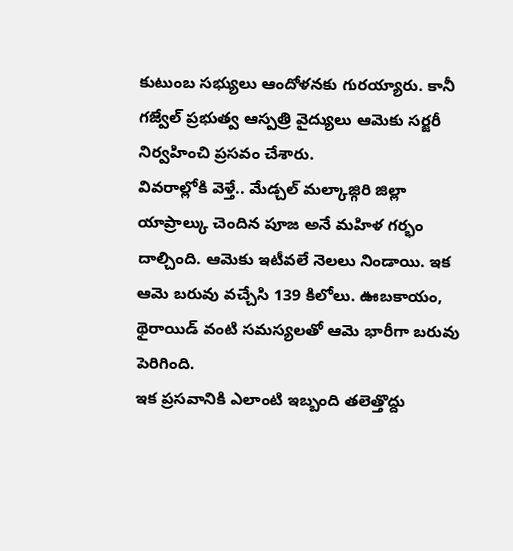కుటుంబ సభ్యులు ఆందోళనకు గురయ్యారు. కానీ గజ్వేల్ ప్రభుత్వ ఆస్పత్రి వైద్యులు ఆమెకు సర్జరీ నిర్వహించి ప్రసవం చేశారు.
వివరాల్లోకి వెళ్తే.. మేడ్చల్ మల్కాజ్గిరి జిల్లా యాప్రాల్కు చెందిన పూజ అనే మహిళ గర్భం దాల్చింది. ఆమెకు ఇటీవలే నెలలు నిండాయి. ఇక ఆమె బరువు వచ్చేసి 139 కిలోలు. ఊబకాయం, థైరాయిడ్ వంటి సమస్యలతో ఆమె భారీగా బరువు పెరిగింది.
ఇక ప్రసవానికి ఎలాంటి ఇబ్బంది తలెత్తొద్దు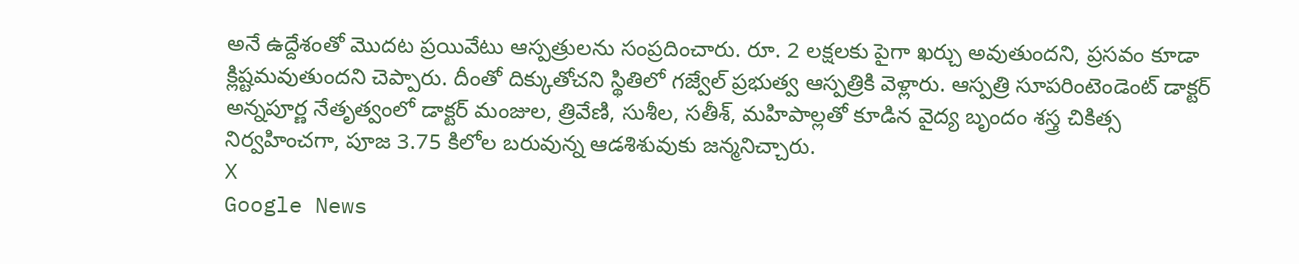అనే ఉద్దేశంతో మొదట ప్రయివేటు ఆస్పత్రులను సంప్రదించారు. రూ. 2 లక్షలకు పైగా ఖర్చు అవుతుందని, ప్రసవం కూడా క్లిష్టమవుతుందని చెప్పారు. దీంతో దిక్కుతోచని స్థితిలో గజ్వేల్ ప్రభుత్వ ఆస్పత్రికి వెళ్లారు. ఆస్పత్రి సూపరింటెండెంట్ డాక్టర్ అన్నపూర్ణ నేతృత్వంలో డాక్టర్ మంజుల, త్రివేణి, సుశీల, సతీశ్, మహిపాల్లతో కూడిన వైద్య బృందం శస్త్ర చికిత్స నిర్వహించగా, పూజ 3.75 కిలోల బరువున్న ఆడశిశువుకు జన్మనిచ్చారు.
X
Google News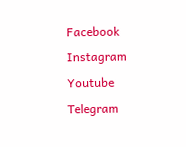Facebook
Instagram
Youtube
Telegram